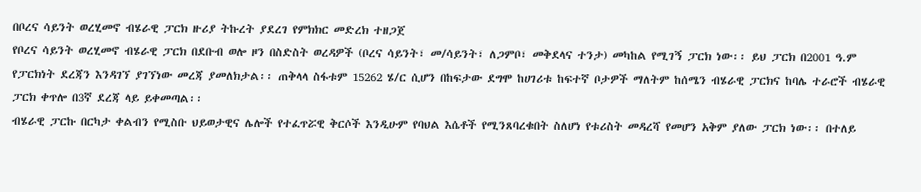በቦረና ሳይንት ወረሂመኖ ብሄራዊ ፓርክ ዙሪያ ትኩረት ያደረገ የምክክር መድረክ ተዘጋጀ
የቦረና ሳይንት ወረሂመኖ ብሄራዊ ፓርክ በደቡብ ወሎ ዞን በስድስት ወረዳዎች (ቦረና ሳይንት፣ መ/ሳይንት፣ ለጋምቦ፣ መቅደላና ተንታ) መካከል የሚገኝ ፓርክ ነው፡፡ ይህ ፓርክ በ2001 ዓ.ም የፓርክነት ደረጃን እንዳገኘ ያገኘነው መረጃ ያመለክታል፡፡ ጠቅላላ ስፋቱም 15262 ሄ/ር ሲሆን በከፍታው ደግሞ ከሀገሪቱ ከፍተኛ ቦታዎች ማለትም ከሰሜን ብሄራዊ ፓርክና ከባሌ ተራሮች ብሄራዊ ፓርክ ቀጥሎ በ3ኛ ደረጃ ላይ ይቀመጣል፡፡
ብሄራዊ ፓርኩ በርካታ ቀልብን የሚስቡ ህይወታዊና ሌሎች የተፈጥሯዊ ቅርሶች እንዲሁም የባህል እሴቶች የሚንጸባረቁበት ስለሆነ የቱሪስት መዳረሻ የመሆን አቅም ያለው ፓርክ ነው፡፡ በተለይ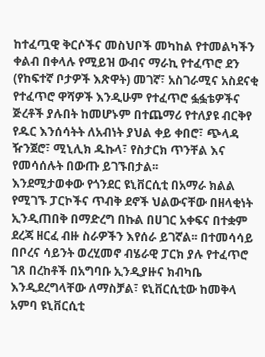ከተፈጧዊ ቅርሶችና መስህቦች መካከል የተመልካችን ቀልብ በቀላሉ የሚይዝ ውብና ማራኪ የተፈጥሮ ደን (የከፍተኛ ቦታዎች እጽዋት) መገኛ፣ አስገራሚና አስደናቂ የተፈጥሮ ዋሻዎች እንዲሁም የተፈጥሮ ፏፏቴዎችና ጅረቶች ያሉበት ከመሆኑም በተጨማሪ የተለያዩ ብርቅየ የዱር እንሰሳትት ለአብነት ያህል ቀይ ቀበሮ፣ ጭላዳ ዥንጀሮ፣ ሚኒሊክ ዱኩላ፣ የስታርክ ጥንቸል እና የመሳሰሉት በውጡ ይገኙበታል፡፡
እንደሚታወቀው የጎንደር ዩኒቨርሲቲ በአማራ ክልል የሚገኙ ፓርኮችና ጥብቅ ደኖች ህልውናቸው በዘላቂነት ኢንዲጠበቅ በማድረግ በኩል በሀገር አቀፍና በተቋም ደረጃ ዘርፈ ብዙ ስራዎችን እየሰራ ይገኛል፡፡ በተመሳሳይ በቦረና ሳይንት ወረሂመኖ ብሄራዊ ፓርክ ያሉ የተፈጥሮ ገጸ በረከቶች በአግባቡ ኢንዲያዙና ክብካቤ እንዲደረግላቸው ለማስቻል፣ ዩኒቨርሲቲው ከመቅላ አምባ ዩኒቨርሲቲ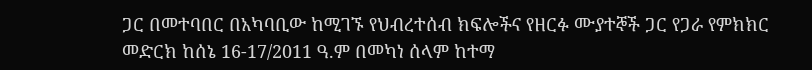ጋር በመተባበር በአካባቢው ከሚገኙ የህብረተሰብ ክፍሎችና የዘርፉ ሙያተኞች ጋር የጋራ የምክክር መድርክ ከሰኔ 16-17/2011 ዓ.ም በመካነ ሰላም ከተማ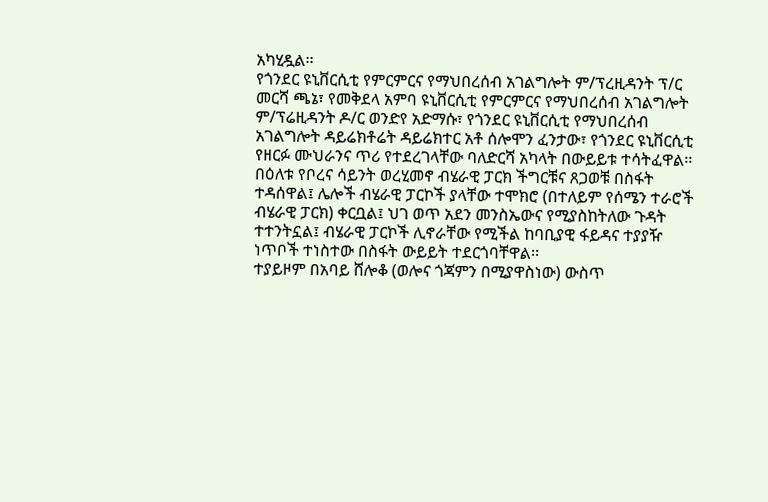አካሂዷል፡፡
የጎንደር ዩኒቨርሲቲ የምርምርና የማህበረሰብ አገልግሎት ም/ፕረዚዳንት ፕ/ር መርሻ ጫኔ፣ የመቅደላ አምባ ዩኒቨርሲቲ የምርምርና የማህበረሰብ አገልግሎት ም/ፕሬዚዳንት ዶ/ር ወንድየ አድማሱ፣ የጎንደር ዩኒቨርሲቲ የማህበረሰብ አገልግሎት ዳይሬክቶሬት ዳይሬክተር አቶ ሰሎሞን ፈንታው፣ የጎንደር ዩኒቨርሲቲ የዘርፉ ሙህራንና ጥሪ የተደረገላቸው ባለድርሻ አካላት በውይይቱ ተሳትፈዋል፡፡
በዕለቱ የቦረና ሳይንት ወረሂመኖ ብሄራዊ ፓርክ ችግርቹና ጸጋወቹ በስፋት ተዳሰዋል፤ ሌሎች ብሄራዊ ፓርኮች ያላቸው ተሞክሮ (በተለይም የሰሜን ተራሮች ብሄራዊ ፓርክ) ቀርቧል፤ ህገ ወጥ አደን መንስኤውና የሚያስከትለው ጉዳት ተተንትኗል፤ ብሄራዊ ፓርኮች ሊኖራቸው የሚችል ከባቢያዊ ፋይዳና ተያያዥ ነጥቦች ተነስተው በስፋት ውይይት ተደርጎባቸዋል፡፡
ተያይዞም በአባይ ሸሎቆ (ወሎና ጎጃምን በሚያዋስነው) ውስጥ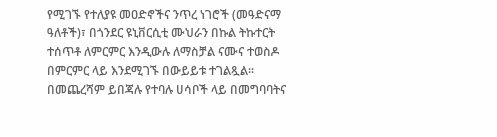የሚገኙ የተለያዩ መዐድኖችና ንጥረ ነገሮች (መዓድናማ ዓለቶች)፣ በጎንደር ዩኒቨርሲቲ ሙህራን በኩል ትኩተርት ተሰጥቶ ለምርምር እንዲውሉ ለማስቻል ናሙና ተወስዶ በምርምር ላይ እንደሚገኙ በውይይቱ ተገልጿል፡፡
በመጨረሻም ይበጃሉ የተባሉ ሀሳቦች ላይ በመግባባትና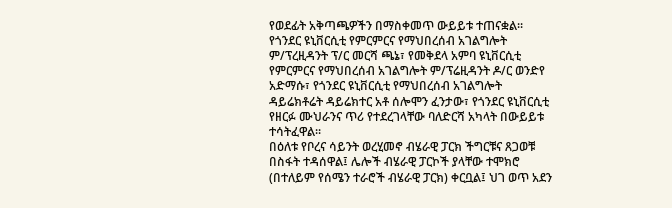የወደፊት አቅጣጫዎችን በማስቀመጥ ውይይቱ ተጠናቋል፡፡
የጎንደር ዩኒቨርሲቲ የምርምርና የማህበረሰብ አገልግሎት ም/ፕረዚዳንት ፕ/ር መርሻ ጫኔ፣ የመቅደላ አምባ ዩኒቨርሲቲ የምርምርና የማህበረሰብ አገልግሎት ም/ፕሬዚዳንት ዶ/ር ወንድየ አድማሱ፣ የጎንደር ዩኒቨርሲቲ የማህበረሰብ አገልግሎት ዳይሬክቶሬት ዳይሬክተር አቶ ሰሎሞን ፈንታው፣ የጎንደር ዩኒቨርሲቲ የዘርፉ ሙህራንና ጥሪ የተደረገላቸው ባለድርሻ አካላት በውይይቱ ተሳትፈዋል፡፡
በዕለቱ የቦረና ሳይንት ወረሂመኖ ብሄራዊ ፓርክ ችግርቹና ጸጋወቹ በስፋት ተዳሰዋል፤ ሌሎች ብሄራዊ ፓርኮች ያላቸው ተሞክሮ (በተለይም የሰሜን ተራሮች ብሄራዊ ፓርክ) ቀርቧል፤ ህገ ወጥ አደን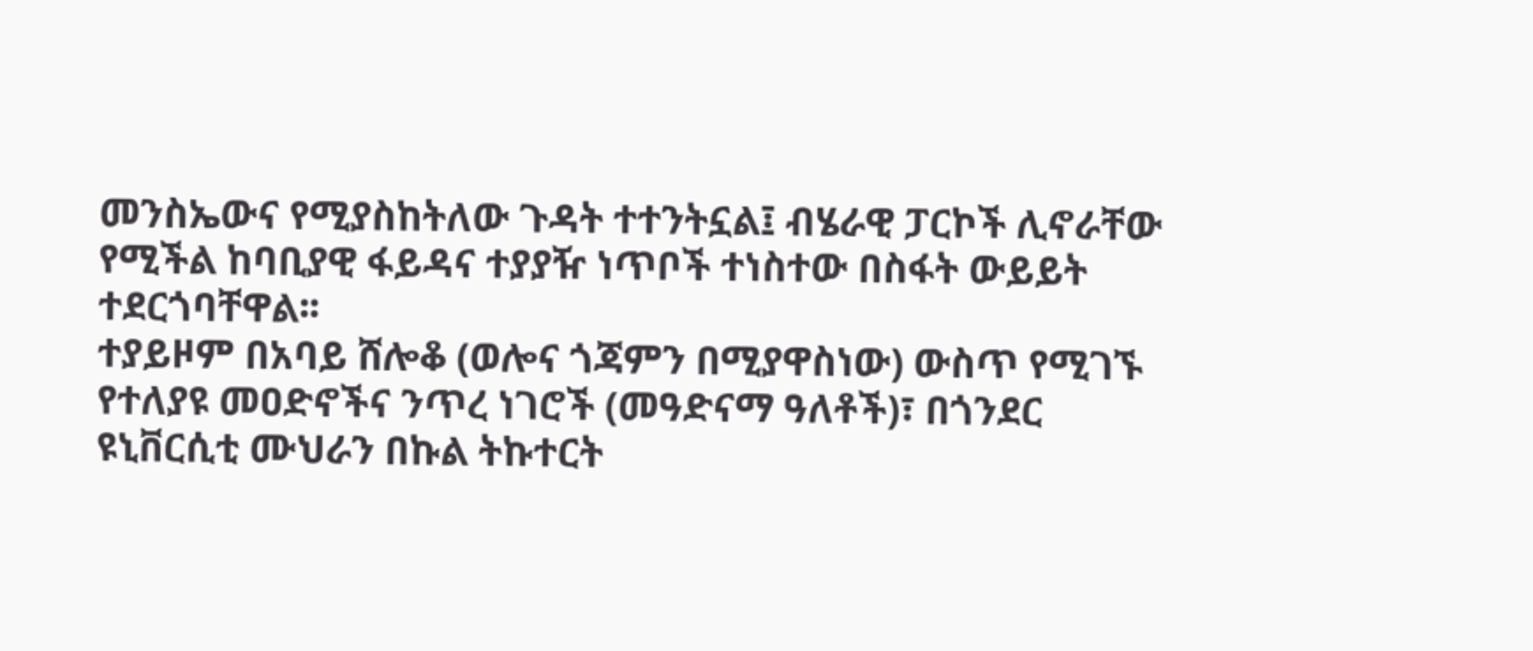መንስኤውና የሚያስከትለው ጉዳት ተተንትኗል፤ ብሄራዊ ፓርኮች ሊኖራቸው የሚችል ከባቢያዊ ፋይዳና ተያያዥ ነጥቦች ተነስተው በስፋት ውይይት ተደርጎባቸዋል፡፡
ተያይዞም በአባይ ሸሎቆ (ወሎና ጎጃምን በሚያዋስነው) ውስጥ የሚገኙ የተለያዩ መዐድኖችና ንጥረ ነገሮች (መዓድናማ ዓለቶች)፣ በጎንደር ዩኒቨርሲቲ ሙህራን በኩል ትኩተርት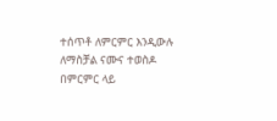ተሰጥቶ ለምርምር እንዲውሉ ለማስቻል ናሙና ተወስዶ በምርምር ላይ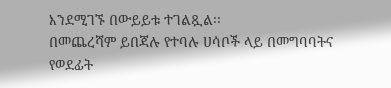እንደሚገኙ በውይይቱ ተገልጿል፡፡
በመጨረሻም ይበጃሉ የተባሉ ሀሳቦች ላይ በመግባባትና የወደፊት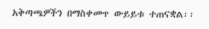አቅጣጫዎችን በማስቀመጥ ውይይቱ ተጠናቋል፡፡